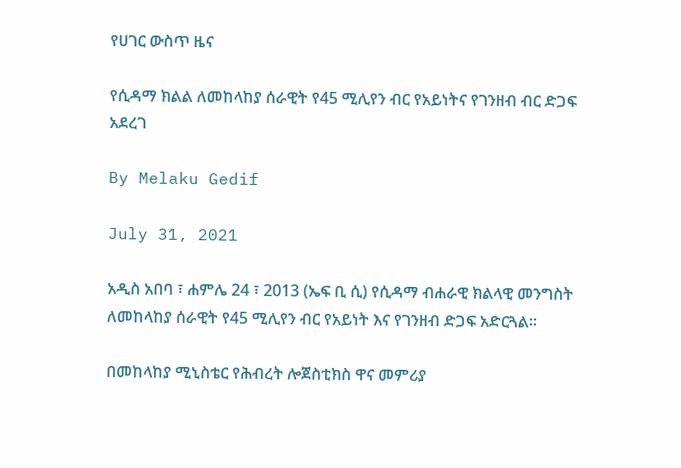የሀገር ውስጥ ዜና

የሲዳማ ክልል ለመከላከያ ሰራዊት የ45 ሚሊየን ብር የአይነትና የገንዘብ ብር ድጋፍ አደረገ

By Melaku Gedif

July 31, 2021

አዲስ አበባ ፣ ሐምሌ 24 ፣ 2013 (ኤፍ ቢ ሲ) የሲዳማ ብሐራዊ ክልላዊ መንግስት ለመከላከያ ሰራዊት የ45 ሚሊየን ብር የአይነት እና የገንዘብ ድጋፍ አድርጓል፡፡

በመከላከያ ሚኒስቴር የሕብረት ሎጀስቲክስ ዋና መምሪያ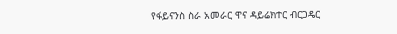የፋይናንስ ስራ አመራር ዋና ዳይሬክተር ብርጋዴር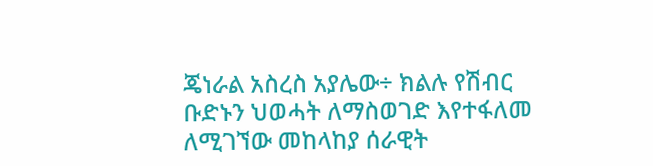ጄነራል አስረስ አያሌው÷ ክልሉ የሽብር ቡድኑን ህወሓት ለማስወገድ እየተፋለመ ለሚገኘው መከላከያ ሰራዊት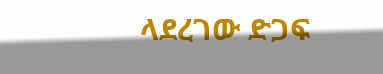ላደረገው ድጋፍ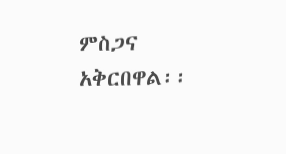ምስጋና አቅርበዋል፡፡